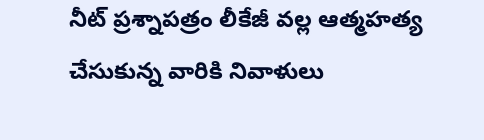నీట్ ప్రశ్నాపత్రం లీకేజీ వల్ల ఆత్మహత్య చేసుకున్న వారికి నివాళులు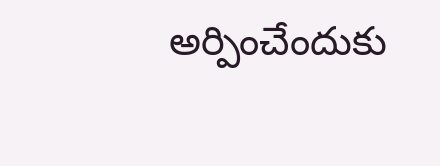అర్పించేందుకు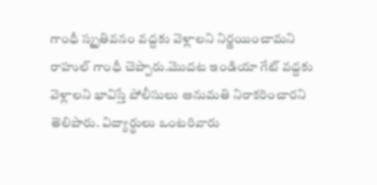గాంధీ స్మృతివనం వద్దకు వెళ్లాలని నిర్ణయించామని రాహుల్ గాంధీ చెప్పారు.మొదట ఇండియా గేట్ వద్దకు వెళ్లాలని భావిస్తే పోలీసులు అనుమతి నిరాకరించారని తెలిపారు. విద్యార్థులు ఒంటరివారు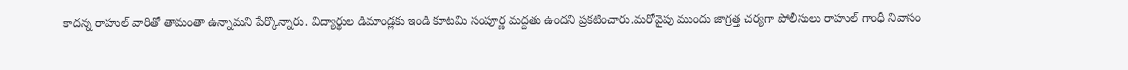కాదన్న రాహుల్ వారితో తామంతా ఉన్నామని పేర్కొన్నారు. విద్యార్థుల డిమాండ్లకు ఇండి కూటమి సంపూర్ణ మద్దతు ఉందని ప్రకటించారు.మరోవైపు ముందు జాగ్రత్త చర్యగా పోలీసులు రాహుల్ గాంధీ నివాసం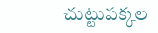చుట్టుపక్కల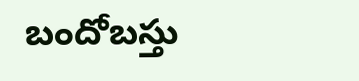బందోబస్తు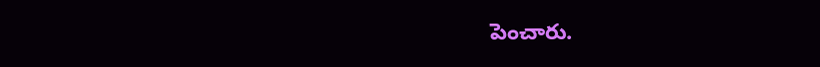పెంచారు.